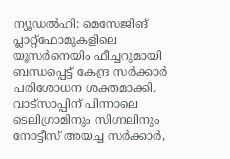ന്യൂഡൽഹി: മെസേജിങ് പ്ലാറ്റ്ഫോമുകളിലെ യൂസർനെയിം ഫീച്ചറുമായി ബന്ധപ്പെട്ട് കേന്ദ്ര സർക്കാർ പരിശോധന ശക്തമാക്കി. വാട്സാപ്പിന് പിന്നാലെ ടെലിഗ്രാമിനും സിഗ്നലിനും നോട്ടീസ് അയച്ച സർക്കാർ,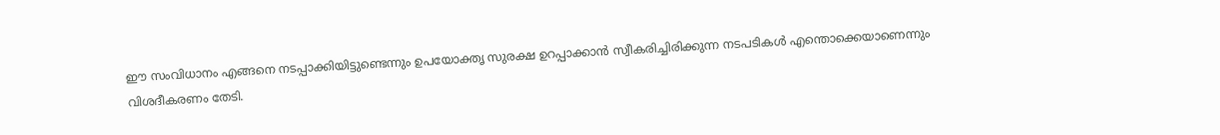ഈ സംവിധാനം എങ്ങനെ നടപ്പാക്കിയിട്ടുണ്ടെന്നും ഉപയോക്തൃ സുരക്ഷ ഉറപ്പാക്കാൻ സ്വീകരിച്ചിരിക്കുന്ന നടപടികൾ എന്തൊക്കെയാണെന്നും വിശദീകരണം തേടി.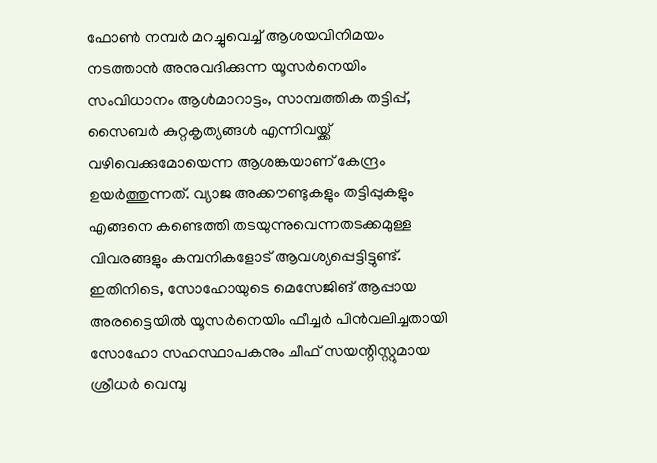ഫോൺ നമ്പർ മറച്ചുവെച്ച് ആശയവിനിമയം നടത്താൻ അനുവദിക്കുന്ന യൂസർനെയിം സംവിധാനം ആൾമാറാട്ടം, സാമ്പത്തിക തട്ടിപ്പ്, സൈബർ കുറ്റകൃത്യങ്ങൾ എന്നിവയ്ക്ക് വഴിവെക്കുമോയെന്ന ആശങ്കയാണ് കേന്ദ്രം ഉയർത്തുന്നത്. വ്യാജ അക്കൗണ്ടുകളും തട്ടിപ്പുകളും എങ്ങനെ കണ്ടെത്തി തടയുന്നുവെന്നതടക്കമുള്ള വിവരങ്ങളും കമ്പനികളോട് ആവശ്യപ്പെട്ടിട്ടുണ്ട്.
ഇതിനിടെ, സോഹോയുടെ മെസേജിങ് ആപ്പായ അരട്ടൈയിൽ യൂസർനെയിം ഫീച്ചർ പിൻവലിച്ചതായി സോഹോ സഹസ്ഥാപകനും ചീഫ് സയന്റിസ്റ്റുമായ ശ്രീധർ വെമ്പു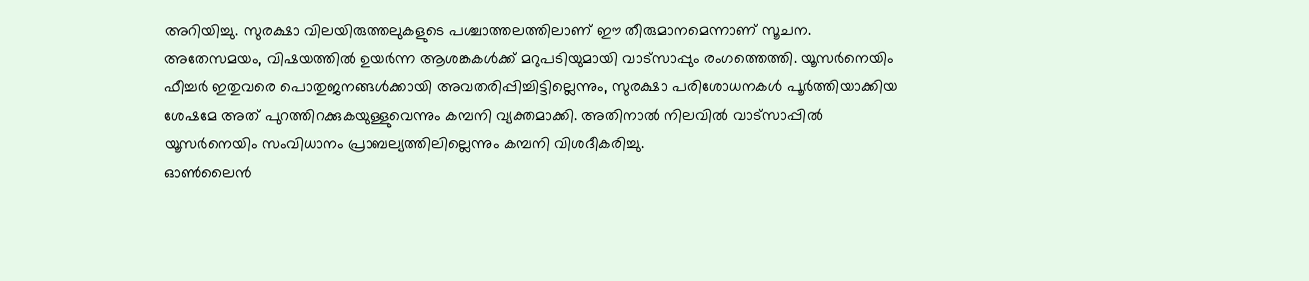അറിയിച്ചു. സുരക്ഷാ വിലയിരുത്തലുകളുടെ പശ്ചാത്തലത്തിലാണ് ഈ തീരുമാനമെന്നാണ് സൂചന.
അതേസമയം, വിഷയത്തിൽ ഉയർന്ന ആശങ്കകൾക്ക് മറുപടിയുമായി വാട്സാപ്പും രംഗത്തെത്തി. യൂസർനെയിം ഫീച്ചർ ഇതുവരെ പൊതുജനങ്ങൾക്കായി അവതരിപ്പിച്ചിട്ടില്ലെന്നും, സുരക്ഷാ പരിശോധനകൾ പൂർത്തിയാക്കിയ ശേഷമേ അത് പുറത്തിറക്കുകയുള്ളുവെന്നും കമ്പനി വ്യക്തമാക്കി. അതിനാൽ നിലവിൽ വാട്സാപ്പിൽ യൂസർനെയിം സംവിധാനം പ്രാബല്യത്തിലില്ലെന്നും കമ്പനി വിശദീകരിച്ചു.
ഓൺലൈൻ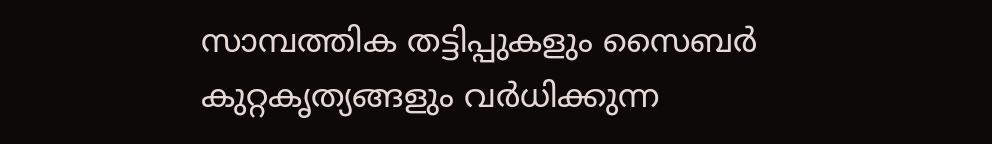സാമ്പത്തിക തട്ടിപ്പുകളും സൈബർ കുറ്റകൃത്യങ്ങളും വർധിക്കുന്ന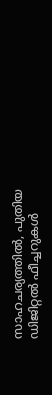സാഹചര്യത്തിൽ, പുതിയ ഡിജിറ്റൽ ഫീച്ചറുകൾ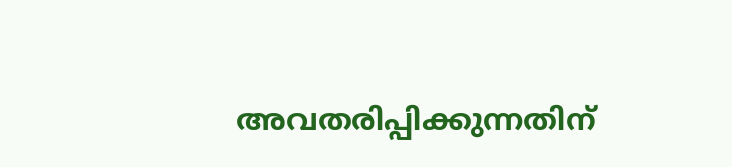അവതരിപ്പിക്കുന്നതിന്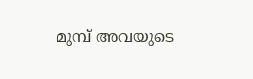മുമ്പ് അവയുടെ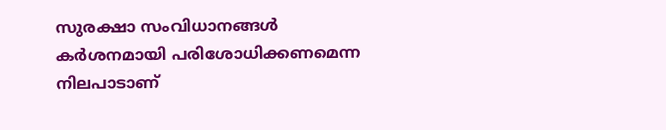സുരക്ഷാ സംവിധാനങ്ങൾ കർശനമായി പരിശോധിക്കണമെന്ന നിലപാടാണ്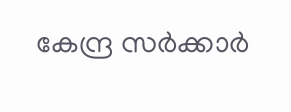കേന്ദ്ര സർക്കാർ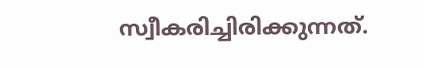സ്വീകരിച്ചിരിക്കുന്നത്.